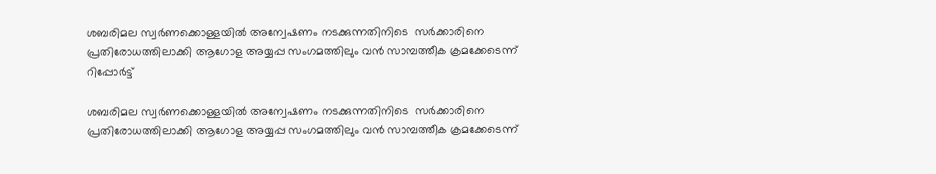ശബരിമല സ്വര്‍ണക്കൊള്ളയില്‍ അന്വേഷണം നടക്കുന്നതിനിടെ  സര്‍ക്കാരിനെ പ്രതിരോധത്തിലാക്കി ആഗോള അയ്യപ്പ സംഗമത്തിലും വന്‍ സാമ്പത്തീക ക്രമക്കേടെന്ന് റിപ്പോര്‍ട്ട്

ശബരിമല സ്വര്‍ണക്കൊള്ളയില്‍ അന്വേഷണം നടക്കുന്നതിനിടെ  സര്‍ക്കാരിനെ പ്രതിരോധത്തിലാക്കി ആഗോള അയ്യപ്പ സംഗമത്തിലും വന്‍ സാമ്പത്തീക ക്രമക്കേടെന്ന്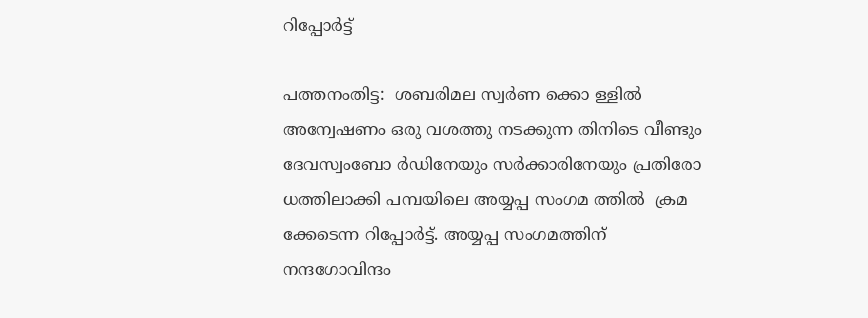റിപ്പോര്‍ട്ട്

പത്തനംതിട്ട:  ശബരിമല സ്വര്‍ണ ക്കൊ ള്ളില്‍ അന്വേഷണം ഒരു വശത്തു നടക്കുന്ന തിനിടെ വീണ്ടും ദേവസ്വംബോ ര്‍ഡിനേയും സര്‍ക്കാരിനേയും പ്രതിരോ ധത്തിലാക്കി പമ്പയിലെ അയ്യപ്പ സംഗമ ത്തില്‍  ക്രമ ക്കേടെന്ന റിപ്പോര്‍ട്ട്. അയ്യപ്പ സംഗമത്തിന് നന്ദഗോവിന്ദം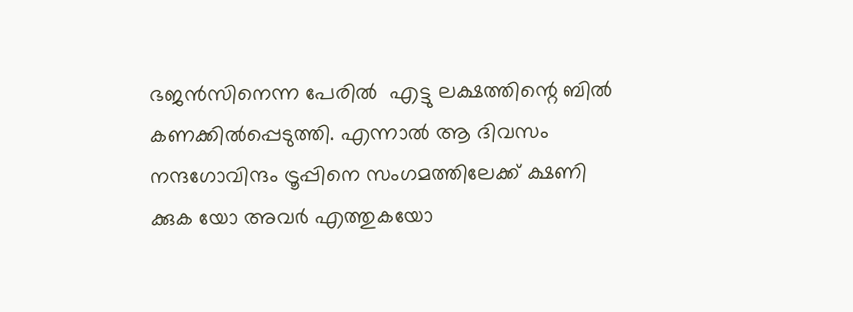ഭജന്‍സിനെന്ന പേരില്‍  എട്ടു ലക്ഷത്തിന്റെ ബില്‍ കണക്കില്‍പ്പെടുത്തി. എന്നാല്‍ ആ ദിവസം നന്ദഗോവിന്ദം ട്രൂപ്പിനെ സംഗമത്തിലേക്ക് ക്ഷണി ക്കുക യോ അവര്‍ എത്തുകയോ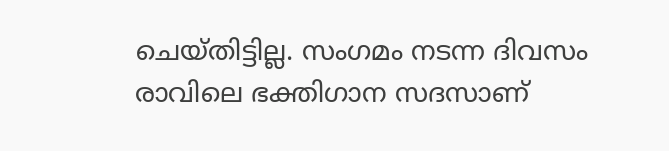ചെയ്തിട്ടില്ല. സംഗമം നടന്ന ദിവസം രാവിലെ ഭക്തിഗാന സദസാണ്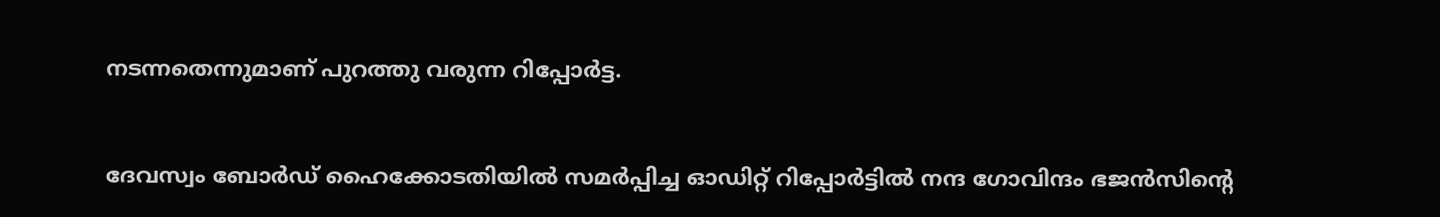നടന്നതെന്നുമാണ് പുറത്തു വരുന്ന റിപ്പോര്‍ട്ട.


ദേവസ്വം ബോര്‍ഡ് ഹൈക്കോടതിയില്‍ സമര്‍പ്പിച്ച ഓഡിറ്റ് റിപ്പോര്‍ട്ടില്‍ നന്ദ ഗോവിന്ദം ഭജന്‍സിന്റെ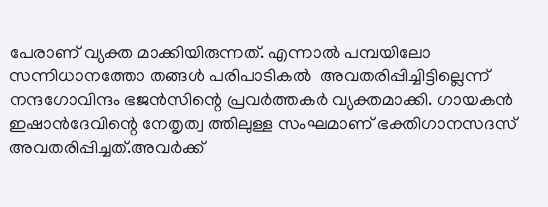പേരാണ് വ്യക്ത മാക്കിയിരുന്നത്. എന്നാല്‍ പമ്പയിലോ സന്നിധാനത്തോ തങ്ങള്‍ പരിപാടികല്‍  അവതരിപ്പിച്ചിട്ടില്ലെന്ന് നന്ദഗോവിന്ദം ഭജന്‍സിന്റെ പ്രവര്‍ത്തകര്‍ വ്യക്തമാക്കി. ഗായകന്‍ ഇഷാന്‍ദേവിന്റെ നേതൃത്വ ത്തിലുള്ള സംഘമാണ് ഭക്തിഗാനസദസ് അവതരിപ്പിച്ചത്.അവര്‍ക്ക്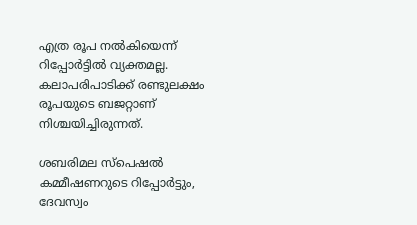എത്ര രൂപ നല്‍കിയെന്ന് റിപ്പോര്‍ട്ടില്‍ വ്യക്തമല്ല. കലാപരിപാടിക്ക് രണ്ടുലക്ഷം രൂപയുടെ ബജറ്റാണ് നിശ്ചയിച്ചിരുന്നത്.

ശബരിമല സ്പെഷല്‍ കമ്മീഷണറുടെ റിപ്പോര്‍ട്ടും, ദേവസ്വം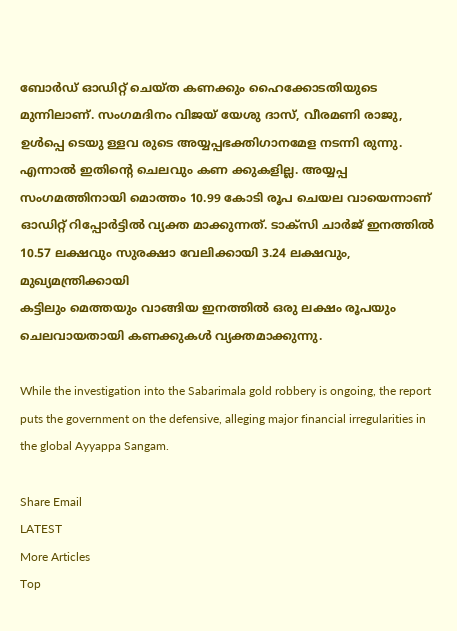ബോര്‍ഡ് ഓഡിറ്റ് ചെയ്ത കണക്കും ഹൈക്കോടതിയുടെ മുന്നിലാണ്. സംഗമദിനം വിജയ് യേശു ദാസ്, വീരമണി രാജു, ഉള്‍പ്പെ ടെയു ള്ളവ രുടെ അയ്യപ്പഭക്തിഗാനമേള നടന്നി രുന്നു. എന്നാല്‍ ഇതിന്റെ ചെലവും കണ ക്കുകളില്ല. അയ്യപ്പ സംഗമത്തിനായി മൊത്തം 10.99 കോടി രൂപ ചെയല വായെന്നാണ് ഓഡിറ്റ് റിപ്പോര്‍ട്ടില്‍ വ്യക്ത മാക്കുന്നത്. ടാക്സി ചാര്‍ജ് ഇനത്തില്‍ 10.57 ലക്ഷവും സുരക്ഷാ വേലിക്കായി 3.24 ലക്ഷവും, മുഖ്യമന്ത്രിക്കായി
കട്ടിലും മെത്തയും വാങ്ങിയ ഇനത്തില്‍ ഒരു ലക്ഷം രൂപയും ചെലവായതായി കണക്കുകള്‍ വ്യക്തമാക്കുന്നു.

While the investigation into the Sabarimala gold robbery is ongoing, the report puts the government on the defensive, alleging major financial irregularities in the global Ayyappa Sangam.

Share Email
LATEST
More Articles
Top